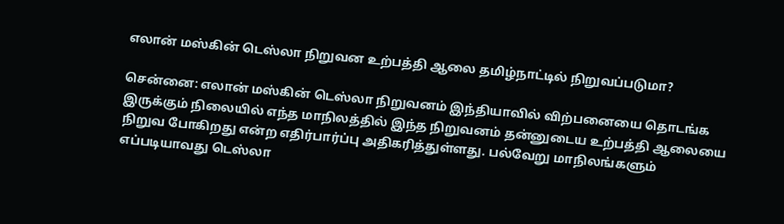எலான் மஸ்கின் டெஸ்லா நிறுவன உற்பத்தி ஆலை தமிழ்நாட்டில் நிறுவப்படுமா?

சென்னை: எலான் மஸ்கின் டெஸ்லா நிறுவனம் இந்தியாவில் விற்பனையை தொடங்க இருக்கும் நிலையில் எந்த மாநிலத்தில் இந்த நிறுவனம் தன்னுடைய உற்பத்தி ஆலையை நிறுவ போகிறது என்ற எதிர்பார்ப்பு அதிகரித்துள்ளது. பல்வேறு மாநிலங்களும் எப்படியாவது டெஸ்லா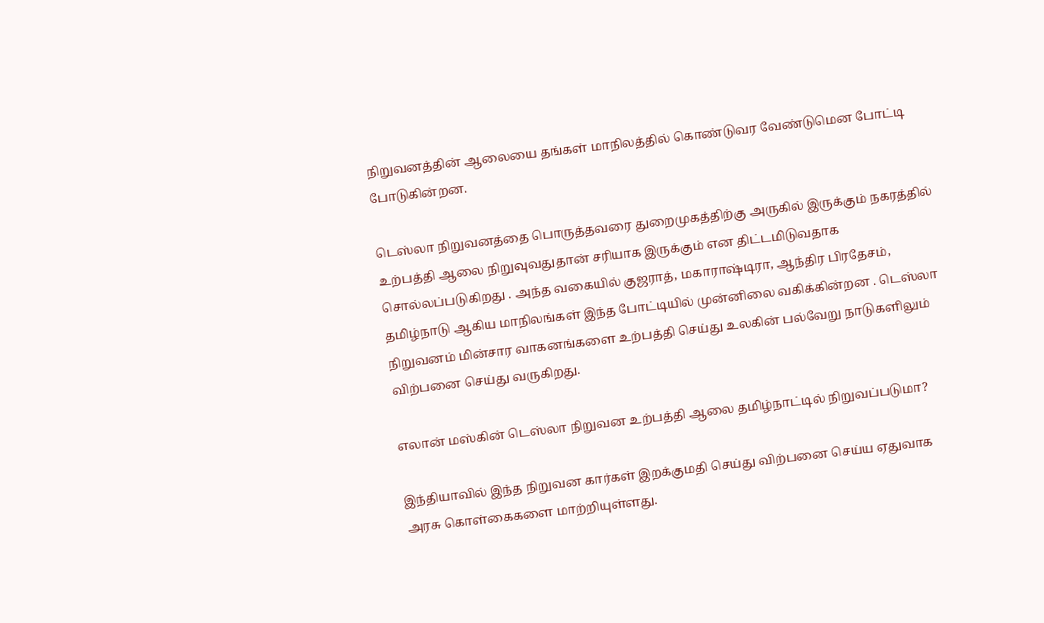நிறுவனத்தின் ஆலையை தங்கள் மாநிலத்தில் கொண்டுவர வேண்டுமென போட்டி போடுகின்றன.

டெஸ்லா நிறுவனத்தை பொருத்தவரை துறைமுகத்திற்கு அருகில் இருக்கும் நகரத்தில் உற்பத்தி ஆலை நிறுவுவதுதான் சரியாக இருக்கும் என திட்டமிடுவதாக சொல்லப்படுகிறது . அந்த வகையில் குஜராத், மகாராஷ்டிரா, ஆந்திர பிரதேசம், தமிழ்நாடு ஆகிய மாநிலங்கள் இந்த போட்டியில் முன்னிலை வகிக்கின்றன . டெஸ்லா நிறுவனம் மின்சார வாகனங்களை உற்பத்தி செய்து உலகின் பல்வேறு நாடுகளிலும் விற்பனை செய்து வருகிறது.

எலான் மஸ்கின் டெஸ்லா நிறுவன உற்பத்தி ஆலை தமிழ்நாட்டில் நிறுவப்படுமா?

இந்தியாவில் இந்த நிறுவன கார்கள் இறக்குமதி செய்து விற்பனை செய்ய ஏதுவாக அரசு கொள்கைகளை மாற்றியுள்ளது.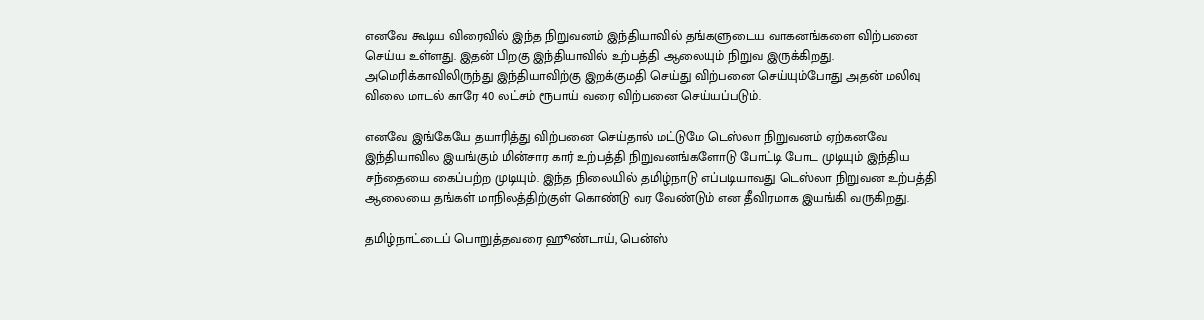எனவே கூடிய விரைவில் இந்த நிறுவனம் இந்தியாவில் தங்களுடைய வாகனங்களை விற்பனை செய்ய உள்ளது. இதன் பிறகு இந்தியாவில் உற்பத்தி ஆலையும் நிறுவ இருக்கிறது. அமெரிக்காவிலிருந்து இந்தியாவிற்கு இறக்குமதி செய்து விற்பனை செய்யும்போது அதன் மலிவு விலை மாடல் காரே 40 லட்சம் ரூபாய் வரை விற்பனை செய்யப்படும்.

எனவே இங்கேயே தயாரித்து விற்பனை செய்தால் மட்டுமே டெஸ்லா நிறுவனம் ஏற்கனவே இந்தியாவில இயங்கும் மின்சார கார் உற்பத்தி நிறுவனங்களோடு போட்டி போட முடியும் இந்திய சந்தையை கைப்பற்ற முடியும். இந்த நிலையில் தமிழ்நாடு எப்படியாவது டெஸ்லா நிறுவன உற்பத்தி ஆலையை தங்கள் மாநிலத்திற்குள் கொண்டு வர வேண்டும் என தீவிரமாக இயங்கி வருகிறது.

தமிழ்நாட்டைப் பொறுத்தவரை ஹூண்டாய், பென்ஸ்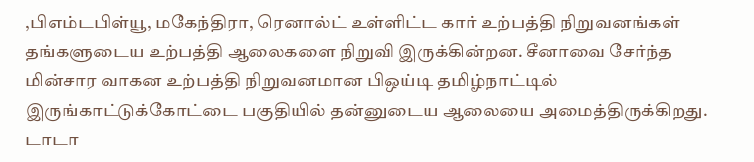,பிஎம்டபிள்யூ, மகேந்திரா, ரெனால்ட் உள்ளிட்ட கார் உற்பத்தி நிறுவனங்கள் தங்களுடைய உற்பத்தி ஆலைகளை நிறுவி இருக்கின்றன. சீனாவை சேர்ந்த மின்சார வாகன உற்பத்தி நிறுவனமான பிஒய்டி தமிழ்நாட்டில் இருங்காட்டுக்கோட்டை பகுதியில் தன்னுடைய ஆலையை அமைத்திருக்கிறது. டாடா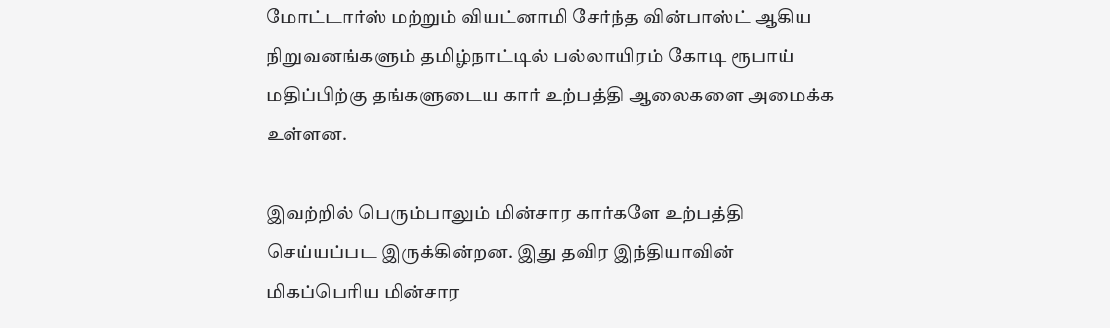மோட்டார்ஸ் மற்றும் வியட்னாமி சேர்ந்த வின்பாஸ்ட் ஆகிய நிறுவனங்களும் தமிழ்நாட்டில் பல்லாயிரம் கோடி ரூபாய் மதிப்பிற்கு தங்களுடைய கார் உற்பத்தி ஆலைகளை அமைக்க உள்ளன.

இவற்றில் பெரும்பாலும் மின்சார கார்களே உற்பத்தி செய்யப்பட இருக்கின்றன. இது தவிர இந்தியாவின் மிகப்பெரிய மின்சார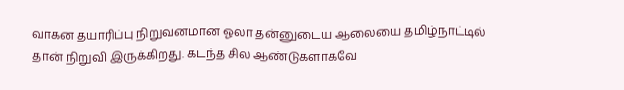வாகன தயாரிப்பு நிறுவனமான ஓலா தன்னுடைய ஆலையை தமிழ்நாட்டில் தான் நிறுவி இருக்கிறது. கடந்த சில ஆண்டுகளாகவே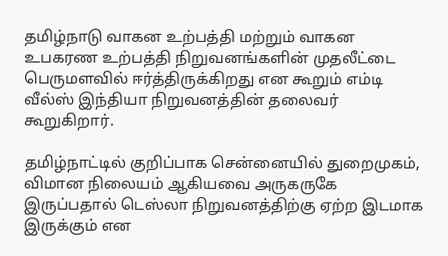தமிழ்நாடு வாகன உற்பத்தி மற்றும் வாகன உபகரண உற்பத்தி நிறுவனங்களின் முதலீட்டை பெருமளவில் ஈர்த்திருக்கிறது என கூறும் எம்டி வீல்ஸ் இந்தியா நிறுவனத்தின் தலைவர் கூறுகிறார்.

தமிழ்நாட்டில் குறிப்பாக சென்னையில் துறைமுகம், விமான நிலையம் ஆகியவை அருகருகே இருப்பதால் டெஸ்லா நிறுவனத்திற்கு ஏற்ற இடமாக இருக்கும் என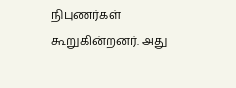நிபுணர்கள் கூறுகின்றனர். அது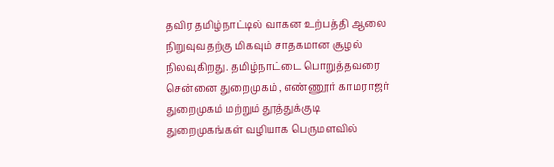தவிர தமிழ்நாட்டில் வாகன உற்பத்தி ஆலை நிறுவுவதற்கு மிகவும் சாதகமான சூழல் நிலவுகிறது. தமிழ்நாட்டை பொறுத்தவரை சென்னை துறைமுகம் , எண்ணூர் காமராஜர் துறைமுகம் மற்றும் தூத்துக்குடி துறைமுகங்கள் வழியாக பெருமளவில்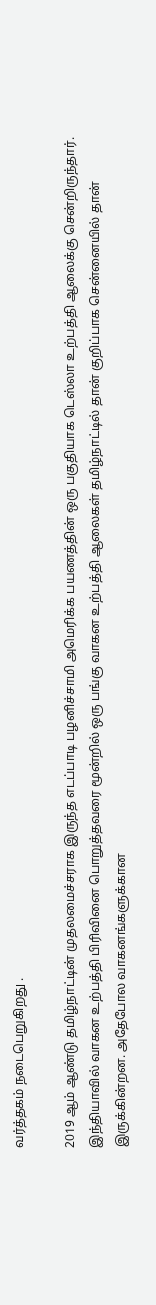வர்த்தகம் நடைபெறுகிறது .

2019 ஆம் ஆண்டு தமிழ்நாட்டின் முதலமைச்சராக இருந்த எடப்பாடி பழனிச்சாமி அமெரிக்க பயணத்தின் ஒரு பகுதியாக டெஸ்லா உற்பத்தி ஆலைக்கு சென்றிருந்தார். இந்தியாவில் வாகன உற்பத்தி பிரிவினை பொறுத்தவரை மூன்றில் ஒரு பங்கு வாகன உற்பத்தி ஆலைகள் தமிழ்நாட்டில் தான் குறிப்பாக சென்னையில் தான் இருக்கின்றன. அதேபோல வாகனங்களுக்கான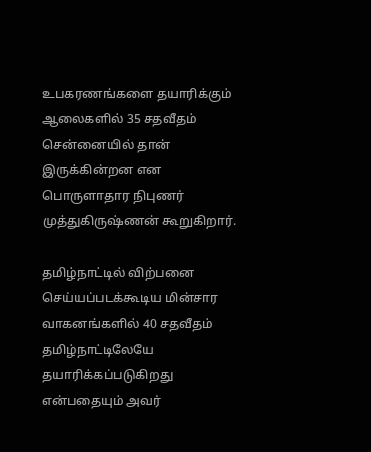உபகரணங்களை தயாரிக்கும் ஆலைகளில் 35 சதவீதம் சென்னையில் தான் இருக்கின்றன என பொருளாதார நிபுணர் முத்துகிருஷ்ணன் கூறுகிறார்.

தமிழ்நாட்டில் விற்பனை செய்யப்படக்கூடிய மின்சார வாகனங்களில் 40 சதவீதம் தமிழ்நாட்டிலேயே தயாரிக்கப்படுகிறது என்பதையும் அவர்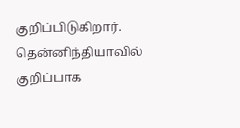குறிப்பிடுகிறார். தென்னிந்தியாவில் குறிப்பாக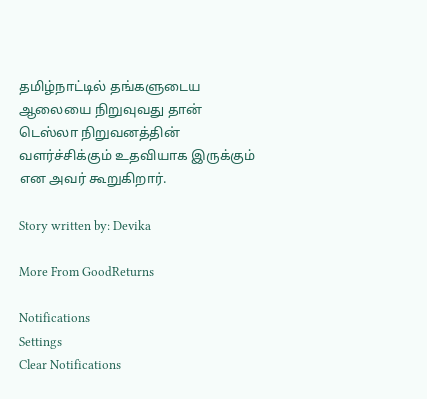தமிழ்நாட்டில் தங்களுடைய ஆலையை நிறுவுவது தான் டெஸ்லா நிறுவனத்தின் வளர்ச்சிக்கும் உதவியாக இருக்கும் என அவர் கூறுகிறார்.

Story written by: Devika

More From GoodReturns

Notifications
Settings
Clear Notifications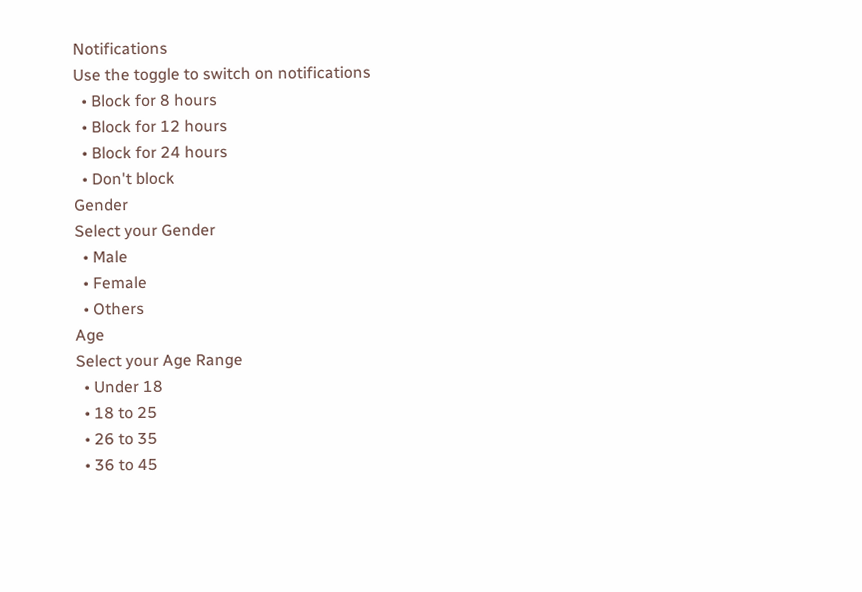Notifications
Use the toggle to switch on notifications
  • Block for 8 hours
  • Block for 12 hours
  • Block for 24 hours
  • Don't block
Gender
Select your Gender
  • Male
  • Female
  • Others
Age
Select your Age Range
  • Under 18
  • 18 to 25
  • 26 to 35
  • 36 to 45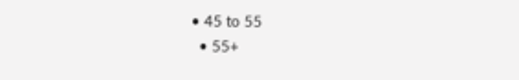• 45 to 55
  • 55+